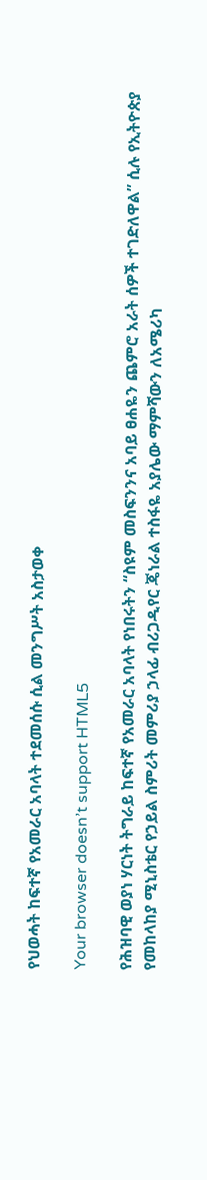የህወሓት ከፍተኛ የአመራር አባላት ተደመሰሱ ሲል መንግሥት አስታወቀ

Your browser doesn’t support HTML5

የሕዝባዊ ወያነ ሃርነት ትግራይ ከፍተኛ የአመራር አባላት የነበሩትን “ስዩም መስፍንንና አባይ ፀሐዬን ጨምሮ አራት ሰዎች ተገድለዋል” ሲሉ የኢትዮጵያ የመከላከያ ሚኒስቴር የኃይል ስምሪት መምሪያ ኃላፊ ብሪጋዲየር ጄነራል ተስፋዬ አያሌው ማምሻውን ለአሜሪካ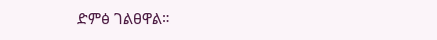ድምፅ ገልፀዋል።